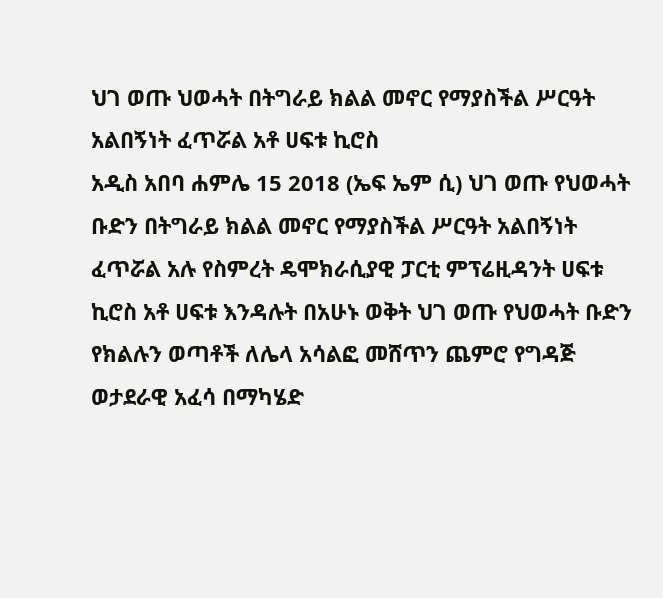ህገ ወጡ ህወሓት በትግራይ ክልል መኖር የማያስችል ሥርዓት አልበኝነት ፈጥሯል አቶ ሀፍቱ ኪሮስ
አዲስ አበባ ሐምሌ 15 2018 (ኤፍ ኤም ሲ) ህገ ወጡ የህወሓት ቡድን በትግራይ ክልል መኖር የማያስችል ሥርዓት አልበኝነት ፈጥሯል አሉ የስምረት ዴሞክራሲያዊ ፓርቲ ምፕሬዚዳንት ሀፍቱ ኪሮስ አቶ ሀፍቱ እንዳሉት በአሁኑ ወቅት ህገ ወጡ የህወሓት ቡድን የክልሉን ወጣቶች ለሌላ አሳልፎ መሸጥን ጨምሮ የግዳጅ ወታደራዊ አፈሳ በማካሄድ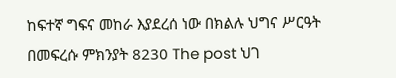ከፍተኛ ግፍና መከራ እያደረሰ ነው በክልሉ ህግና ሥርዓት በመፍረሱ ምክንያት 8230 The post ህገ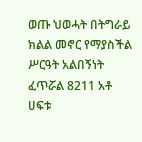ወጡ ህወሓት በትግራይ ክልል መኖር የማያስችል ሥርዓት አልበኝነት ፈጥሯል 8211 አቶ ሀፍቱ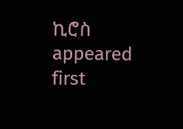ኪሮስ appeared first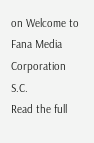on Welcome to Fana Media Corporation S.C.
Read the full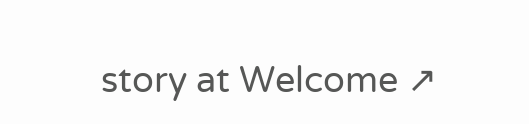story at Welcome ↗